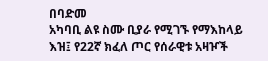በባድመ
አካባቢ ልዩ ስሙ ቢያራ የሚገኙ የማእከላይ እዝ፤ የ22ኛ ክፈለ ጦር የሰራዊቱ አዛዦች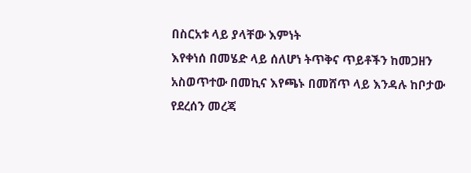በስርአቱ ላይ ያላቸው እምነት
እየቀነሰ በመሄድ ላይ ሰለሆነ ትጥቅና ጥይቶችን ከመጋዘን አስወጥተው በመኪና እየጫኑ በመሸጥ ላይ እንዳሉ ከቦታው የደረሰን መረጃ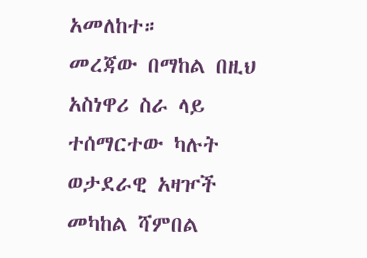አመለከተ።
መረጃው በማከል በዚህ አስነዋሪ ስራ ላይ ተሰማርተው ካሉት ወታደራዊ አዛዦች
መካከል ሻምበል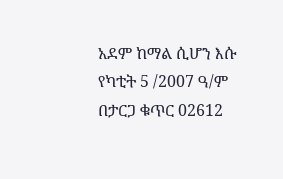አደም ከማል ሲሆን እሱ የካቲት 5 /2007 ዓ/ም በታርጋ ቁጥር 02612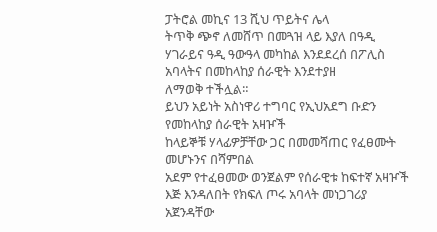ፓትሮል መኪና 13 ሺህ ጥይትና ሌላ
ትጥቅ ጭኖ ለመሸጥ በመጓዝ ላይ እያለ በዓዲ ሃገራይና ዓዲ ዓውዓላ መካከል እንደደረሰ በፖሊስ አባላትና በመከላከያ ሰራዊት እንደተያዘ
ለማወቅ ተችሏል።
ይህን አይነት አስነዋሪ ተግባር የኢህአደግ ቡድን የመከላከያ ሰራዊት አዛዦች
ከላይኞቹ ሃላፊዎቻቸው ጋር በመመሻጠር የፈፀሙት መሆኑንና በሻምበል
አደም የተፈፀመው ወንጀልም የሰራዊቱ ከፍተኛ አዛዦች እጅ እንዳለበት የክፍለ ጦሩ አባላት መነጋገሪያ አጀንዳቸው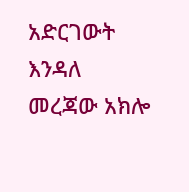አድርገውት እንዳለ
መረጃው አክሎ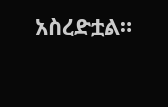አስረድቷል።